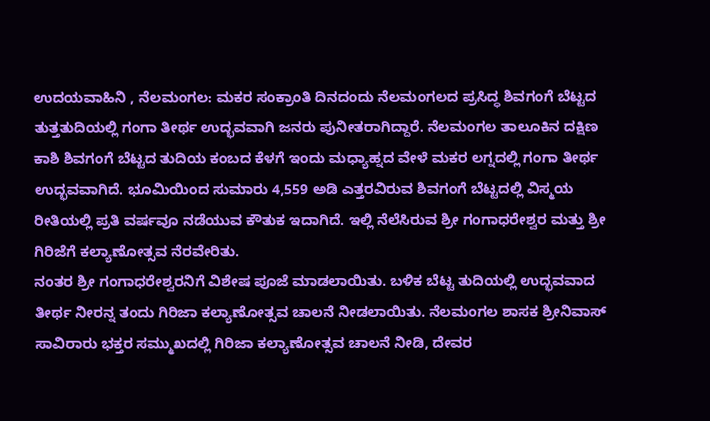ಉದಯವಾಹಿನಿ , ನೆಲಮಂಗಲ: ಮಕರ ಸಂಕ್ರಾಂತಿ ದಿನದಂದು ನೆಲಮಂಗಲದ ಪ್ರಸಿದ್ಧ ಶಿವಗಂಗೆ ಬೆಟ್ಟದ ತುತ್ತತುದಿಯಲ್ಲಿ ಗಂಗಾ ತೀರ್ಥ ಉದ್ಭವವಾಗಿ ಜನರು ಪುನೀತರಾಗಿದ್ದಾರೆ. ನೆಲಮಂಗಲ ತಾಲೂಕಿನ ದಕ್ಷಿಣ ಕಾಶಿ ಶಿವಗಂಗೆ ಬೆಟ್ಟದ ತುದಿಯ ಕಂಬದ ಕೆಳಗೆ ಇಂದು ಮಧ್ಯಾಹ್ನದ ವೇಳೆ ಮಕರ ಲಗ್ನದಲ್ಲಿ ಗಂಗಾ ತೀರ್ಥ ಉದ್ಭವವಾಗಿದೆ. ಭೂಮಿಯಿಂದ ಸುಮಾರು 4,559 ಅಡಿ ಎತ್ತರವಿರುವ ಶಿವಗಂಗೆ ಬೆಟ್ಟದಲ್ಲಿ ವಿಸ್ಮಯ ರೀತಿಯಲ್ಲಿ ಪ್ರತಿ ವರ್ಷವೂ ನಡೆಯುವ ಕೌತುಕ ಇದಾಗಿದೆ. ಇಲ್ಲಿ ನೆಲೆಸಿರುವ ಶ್ರೀ ಗಂಗಾಧರೇಶ್ವರ ಮತ್ತು ಶ್ರೀ ಗಿರಿಜೆಗೆ ಕಲ್ಯಾಣೋತ್ಸವ ನೆರವೇರಿತು.
ನಂತರ ಶ್ರೀ ಗಂಗಾಧರೇಶ್ವರನಿಗೆ ವಿಶೇಷ ಪೂಜೆ ಮಾಡಲಾಯಿತು. ಬಳಿಕ ಬೆಟ್ಟ ತುದಿಯಲ್ಲಿ ಉದ್ಭವವಾದ ತೀರ್ಥ ನೀರನ್ನ ತಂದು ಗಿರಿಜಾ ಕಲ್ಯಾಣೋತ್ಸವ ಚಾಲನೆ ನೀಡಲಾಯಿತು. ನೆಲಮಂಗಲ ಶಾಸಕ ಶ್ರೀನಿವಾಸ್ ಸಾವಿರಾರು ಭಕ್ತರ ಸಮ್ಮುಖದಲ್ಲಿ ಗಿರಿಜಾ ಕಲ್ಯಾಣೋತ್ಸವ ಚಾಲನೆ ನೀಡಿ, ದೇವರ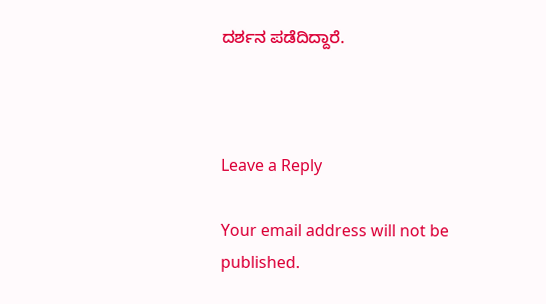ದರ್ಶನ ಪಡೆದಿದ್ದಾರೆ.



Leave a Reply

Your email address will not be published.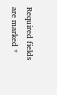Required fields are marked *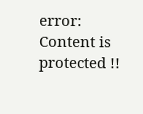error: Content is protected !!